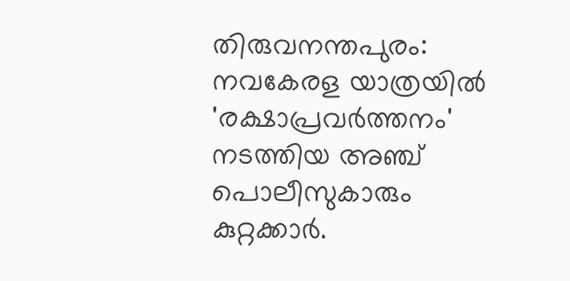തിരുവനന്തപുരം: നവകേരള യാത്രയിൽ 'രക്ഷാപ്രവർത്തനം' നടത്തിയ അഞ്ച് പൊലീസുകാരും കുറ്റക്കാർ.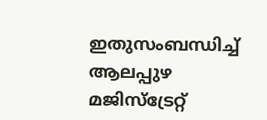ഇതുസംബന്ധിച്ച് ആലപ്പുഴ മജിസ്ട്രേറ്റ്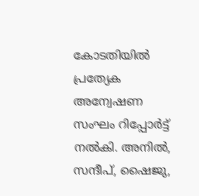കോടതിയിൽ പ്രത്യേക അന്വേഷണ സംഘം റിപ്പോർട്ട് നൽകി. അനിൽ, സന്ദീപ്, ഷൈജു,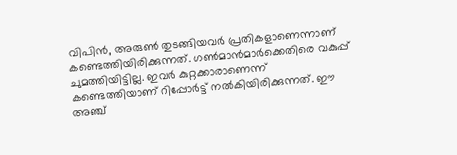വിപിൻ, അരുൺ തുടങ്ങിയവർ പ്രതികളാണെന്നാണ് കണ്ടെത്തിയിരിക്കുന്നത്. ഗൺമാൻമാർക്കെതിരെ വകുപ്പ് ചുമത്തിയിട്ടില്ല. ഇവർ കുറ്റക്കാരാണെന്ന് കണ്ടെത്തിയാണ് റിപ്പോർട്ട് നൽകിയിരിക്കുന്നത്. ഈ അഞ്ച്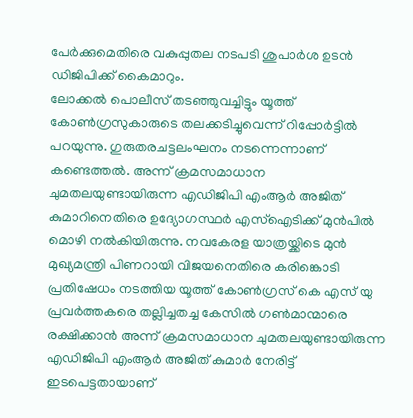പേർക്കുമെതിരെ വകുപ്പുതല നടപടി ശുപാർശ ഉടൻ ഡിജിപിക്ക് കൈമാറും.
ലോക്കൽ പൊലീസ് തടഞ്ഞുവച്ചിട്ടും യൂത്ത് കോൺഗ്രസുകാരുടെ തലക്കടിച്ചുവെന്ന് റിപ്പോർട്ടിൽ പറയുന്നു. ഗുരുതരചട്ടലംഘനം നടന്നെന്നാണ് കണ്ടെത്തൽ. അന്ന് ക്രമസമാധാന ചുമതലയുണ്ടായിരുന്ന എഡിജിപി എംആർ അജിത് കുമാറിനെതിരെ ഉദ്യോഗസ്ഥർ എസ്ഐടിക്ക് മുൻപിൽ മൊഴി നൽകിയിരുന്നു. നവകേരള യാത്രയ്ക്കിടെ മുൻ മുഖ്യമന്ത്രി പിണറായി വിജയനെതിരെ കരിങ്കൊടി പ്രതിഷേധം നടത്തിയ യൂത്ത് കോൺഗ്രസ് കെ എസ് യു പ്രവർത്തകരെ തല്ലിച്ചതച്ച കേസിൽ ഗൺമാന്മാരെ രക്ഷിക്കാൻ അന്ന് ക്രമസമാധാന ചുമതലയുണ്ടായിരുന്ന എഡിജിപി എംആർ അജിത് കുമാർ നേരിട്ട് ഇടപെട്ടതായാണ്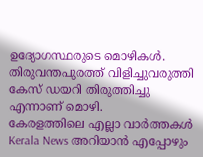ഉദ്യോഗസ്ഥരുടെ മൊഴികൾ. തിരുവന്തപുരത്ത് വിളിച്ചുവരുത്തി കേസ് ഡയറി തിരുത്തിച്ചു എന്നാണ് മൊഴി.
കേരളത്തിലെ എല്ലാ വാർത്തകൾ Kerala News അറിയാൻ എപ്പോഴും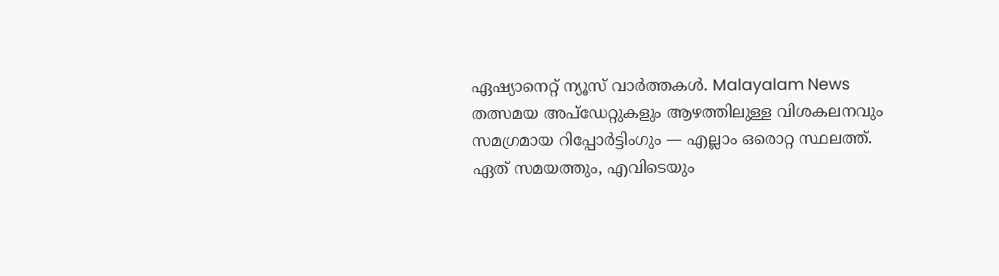ഏഷ്യാനെറ്റ് ന്യൂസ് വാർത്തകൾ. Malayalam News തത്സമയ അപ്ഡേറ്റുകളും ആഴത്തിലുള്ള വിശകലനവും സമഗ്രമായ റിപ്പോർട്ടിംഗും — എല്ലാം ഒരൊറ്റ സ്ഥലത്ത്. ഏത് സമയത്തും, എവിടെയും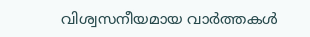വിശ്വസനീയമായ വാർത്തകൾ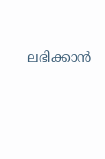ലഭിക്കാൻ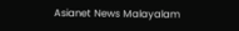Asianet News Malayalam